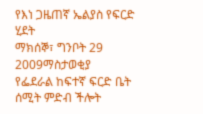የእነ ጋዜጠኛ ኤልያስ የፍርድ ሂደት
ማክሰኞ፣ ግንቦት 29 2009ማስታወቂያ
የፌደራል ከፍተኛ ፍርድ ቤት ሰሚት ምድብ ችሎት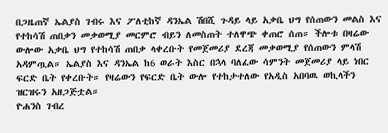በጋዜጠኛ ኤልያስ ገብሩ እና ፖለቲከኛ ዳንኤል ሽበሺ ጉዳይ ላይ አቃቤ ህግ የሰጠውን መልስ እና የተከሳሽ ጠበቃን መቃወሚያ መርምሮ ብይን ለመስጠት ተለዋጭ ቀጠሮ ሰጠ። ችሎቱ በዛሬው ውሎው አቃቤ ህግ የተከሳሽ ጠበቃ ላቀረቡት የመጀመሪያ ደረጃ መቃወሚያ የሰጠውን ምላሽ አዳምጧል። ኤልያስ እና ዳንኤል ከ6 ወራት እስር በኋላ ባለፈው ሳምንት መጀመሪያ ላይ ነበር ፍርድ ቤት የቀረቡት። የዛሬውን የፍርድ ቤት ውሎ የተከታተለው የአዲስ አበባዉ ወኪላችን ዝርዝሩን አዘጋጅቷል።
ዮሐንስ ገብረ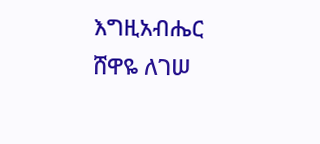እግዚአብሔር
ሸዋዬ ለገሠ